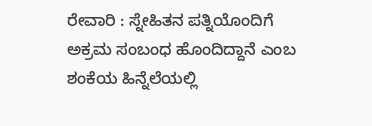ರೇವಾರಿ : ಸ್ನೇಹಿತನ ಪತ್ನಿಯೊಂದಿಗೆ ಅಕ್ರಮ ಸಂಬಂಧ ಹೊಂದಿದ್ದಾನೆ ಎಂಬ ಶಂಕೆಯ ಹಿನ್ನೆಲೆಯಲ್ಲಿ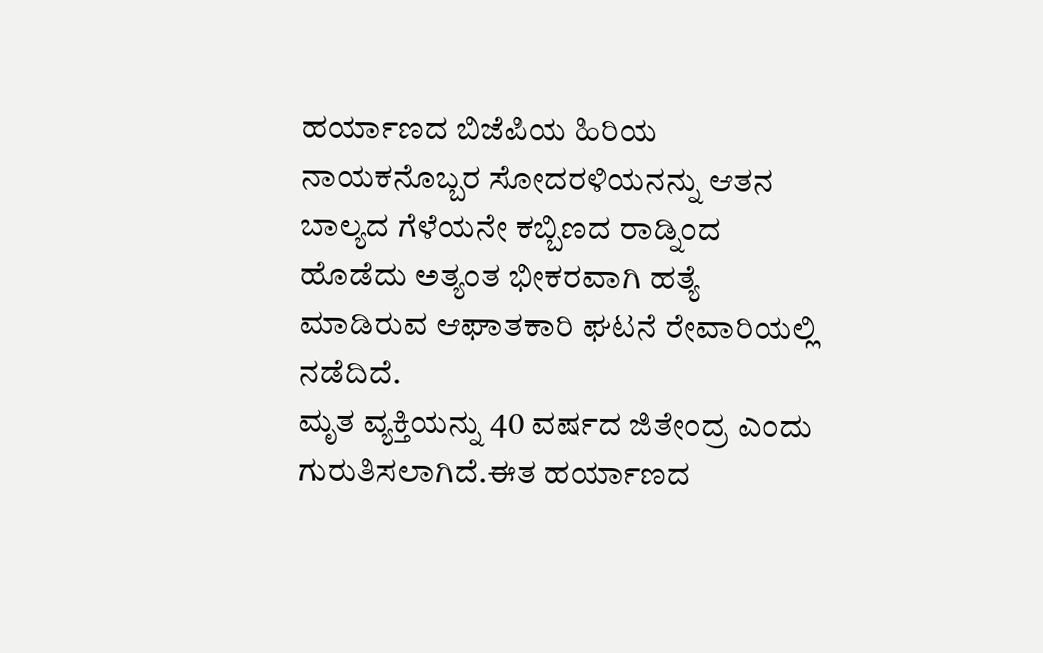ಹರ್ಯಾಣದ ಬಿಜೆಪಿಯ ಹಿರಿಯ ನಾಯಕನೊಬ್ಬರ ಸೋದರಳಿಯನನ್ನು ಆತನ ಬಾಲ್ಯದ ಗೆಳೆಯನೇ ಕಬ್ಬಿಣದ ರಾಡ್ನಿಂದ ಹೊಡೆದು ಅತ್ಯಂತ ಭೀಕರವಾಗಿ ಹತ್ಯೆ ಮಾಡಿರುವ ಆಘಾತಕಾರಿ ಘಟನೆ ರೇವಾರಿಯಲ್ಲಿ ನಡೆದಿದೆ.
ಮೃತ ವ್ಯಕ್ತಿಯನ್ನು 40 ವರ್ಷದ ಜಿತೇಂದ್ರ ಎಂದು ಗುರುತಿಸಲಾಗಿದೆ.ಈತ ಹರ್ಯಾಣದ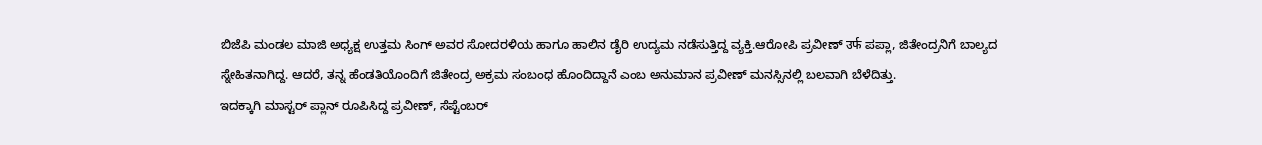ಬಿಜೆಪಿ ಮಂಡಲ ಮಾಜಿ ಅಧ್ಯಕ್ಷ ಉತ್ತಮ ಸಿಂಗ್ ಅವರ ಸೋದರಳಿಯ ಹಾಗೂ ಹಾಲಿನ ಡೈರಿ ಉದ್ಯಮ ನಡೆಸುತ್ತಿದ್ದ ವ್ಯಕ್ತಿ.ಆರೋಪಿ ಪ್ರವೀಣ್ उर्फ ಪಪ್ಲಾ, ಜಿತೇಂದ್ರನಿಗೆ ಬಾಲ್ಯದ ಸ್ನೇಹಿತನಾಗಿದ್ದ. ಆದರೆ, ತನ್ನ ಹೆಂಡತಿಯೊಂದಿಗೆ ಜಿತೇಂದ್ರ ಅಕ್ರಮ ಸಂಬಂಧ ಹೊಂದಿದ್ದಾನೆ ಎಂಬ ಅನುಮಾನ ಪ್ರವೀಣ್ ಮನಸ್ಸಿನಲ್ಲಿ ಬಲವಾಗಿ ಬೆಳೆದಿತ್ತು.
ಇದಕ್ಕಾಗಿ ಮಾಸ್ಟರ್ ಪ್ಲಾನ್ ರೂಪಿಸಿದ್ದ ಪ್ರವೀಣ್, ಸೆಪ್ಟೆಂಬರ್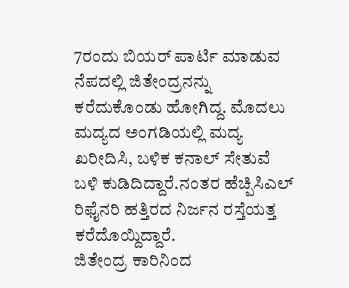7ರಂದು ಬಿಯರ್ ಪಾರ್ಟಿ ಮಾಡುವ ನೆಪದಲ್ಲಿ ಜಿತೇಂದ್ರನನ್ನು ಕರೆದುಕೊಂಡು ಹೋಗಿದ್ದ. ಮೊದಲು ಮದ್ಯದ ಅಂಗಡಿಯಲ್ಲಿ ಮದ್ಯ ಖರೀದಿಸಿ, ಬಳಿಕ ಕನಾಲ್ ಸೇತುವೆ ಬಳಿ ಕುಡಿದಿದ್ದಾರೆ.ನಂತರ ಹೆಚ್ಪಿಸಿಎಲ್ ರಿಫೈನರಿ ಹತ್ತಿರದ ನಿರ್ಜನ ರಸ್ತೆಯತ್ತ ಕರೆದೊಯ್ದಿದ್ದಾರೆ.
ಜಿತೇಂದ್ರ ಕಾರಿನಿಂದ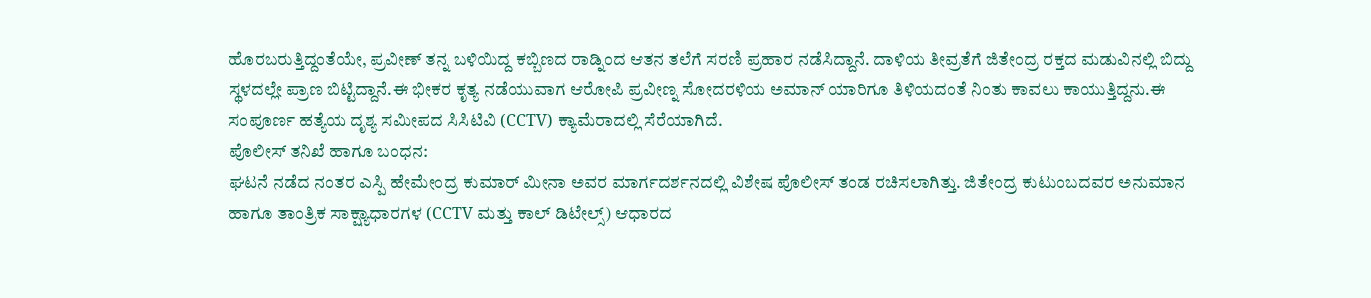ಹೊರಬರುತ್ತಿದ್ದಂತೆಯೇ, ಪ್ರವೀಣ್ ತನ್ನ ಬಳಿಯಿದ್ದ ಕಬ್ಬಿಣದ ರಾಡ್ನಿಂದ ಆತನ ತಲೆಗೆ ಸರಣಿ ಪ್ರಹಾರ ನಡೆಸಿದ್ದಾನೆ. ದಾಳಿಯ ತೀವ್ರತೆಗೆ ಜಿತೇಂದ್ರ ರಕ್ತದ ಮಡುವಿನಲ್ಲಿ ಬಿದ್ದು ಸ್ಥಳದಲ್ಲೇ ಪ್ರಾಣ ಬಿಟ್ಟಿದ್ದಾನೆ.ಈ ಭೀಕರ ಕೃತ್ಯ ನಡೆಯುವಾಗ ಆರೋಪಿ ಪ್ರವೀಣ್ನ ಸೋದರಳಿಯ ಅಮಾನ್ ಯಾರಿಗೂ ತಿಳಿಯದಂತೆ ನಿಂತು ಕಾವಲು ಕಾಯುತ್ತಿದ್ದನು.ಈ ಸಂಪೂರ್ಣ ಹತ್ಯೆಯ ದೃಶ್ಯ ಸಮೀಪದ ಸಿಸಿಟಿವಿ (CCTV) ಕ್ಯಾಮೆರಾದಲ್ಲಿ ಸೆರೆಯಾಗಿದೆ.
ಪೊಲೀಸ್ ತನಿಖೆ ಹಾಗೂ ಬಂಧನ:
ಘಟನೆ ನಡೆದ ನಂತರ ಎಸ್ಪಿ ಹೇಮೇಂದ್ರ ಕುಮಾರ್ ಮೀನಾ ಅವರ ಮಾರ್ಗದರ್ಶನದಲ್ಲಿ ವಿಶೇಷ ಪೊಲೀಸ್ ತಂಡ ರಚಿಸಲಾಗಿತ್ತು. ಜಿತೇಂದ್ರ ಕುಟುಂಬದವರ ಅನುಮಾನ ಹಾಗೂ ತಾಂತ್ರಿಕ ಸಾಕ್ಷ್ಯಾಧಾರಗಳ (CCTV ಮತ್ತು ಕಾಲ್ ಡಿಟೇಲ್ಸ್) ಆಧಾರದ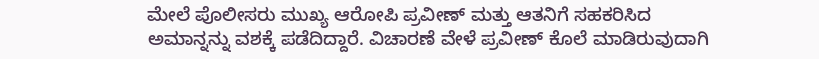ಮೇಲೆ ಪೊಲೀಸರು ಮುಖ್ಯ ಆರೋಪಿ ಪ್ರವೀಣ್ ಮತ್ತು ಆತನಿಗೆ ಸಹಕರಿಸಿದ ಅಮಾನ್ನನ್ನು ವಶಕ್ಕೆ ಪಡೆದಿದ್ದಾರೆ. ವಿಚಾರಣೆ ವೇಳೆ ಪ್ರವೀಣ್ ಕೊಲೆ ಮಾಡಿರುವುದಾಗಿ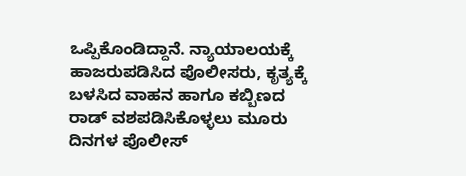ಒಪ್ಪಿಕೊಂಡಿದ್ದಾನೆ. ನ್ಯಾಯಾಲಯಕ್ಕೆ ಹಾಜರುಪಡಿಸಿದ ಪೊಲೀಸರು, ಕೃತ್ಯಕ್ಕೆ ಬಳಸಿದ ವಾಹನ ಹಾಗೂ ಕಬ್ಬಿಣದ ರಾಡ್ ವಶಪಡಿಸಿಕೊಳ್ಳಲು ಮೂರು ದಿನಗಳ ಪೊಲೀಸ್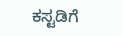ಕಸ್ಟಡಿಗೆ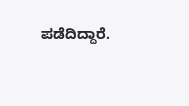ಪಡೆದಿದ್ದಾರೆ.